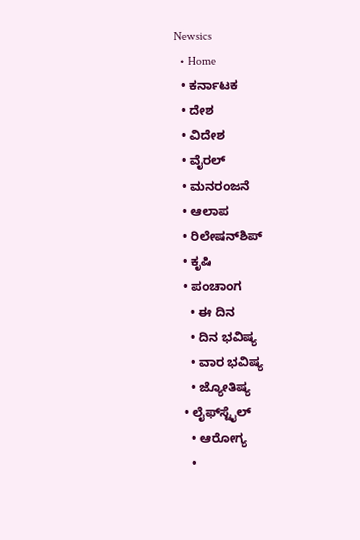Newsics
  • Home
  • ಕರ್ನಾಟಕ
  • ದೇಶ
  • ವಿದೇಶ
  • ವೈರಲ್
  • ಮನರಂಜನೆ
  • ಆಲಾಪ
  • ರಿಲೇಷನ್‌ಶಿಪ್
  • ಕೃಷಿ
  • ಪಂಚಾಂಗ
    • ಈ ದಿನ
    • ದಿನ ಭವಿಷ್ಯ
    • ವಾರ ಭವಿಷ್ಯ
    • ಜ್ಯೋತಿಷ್ಯ
  • ಲೈಫ್‌ಸ್ಟೈಲ್
    • ಆರೋಗ್ಯ
    •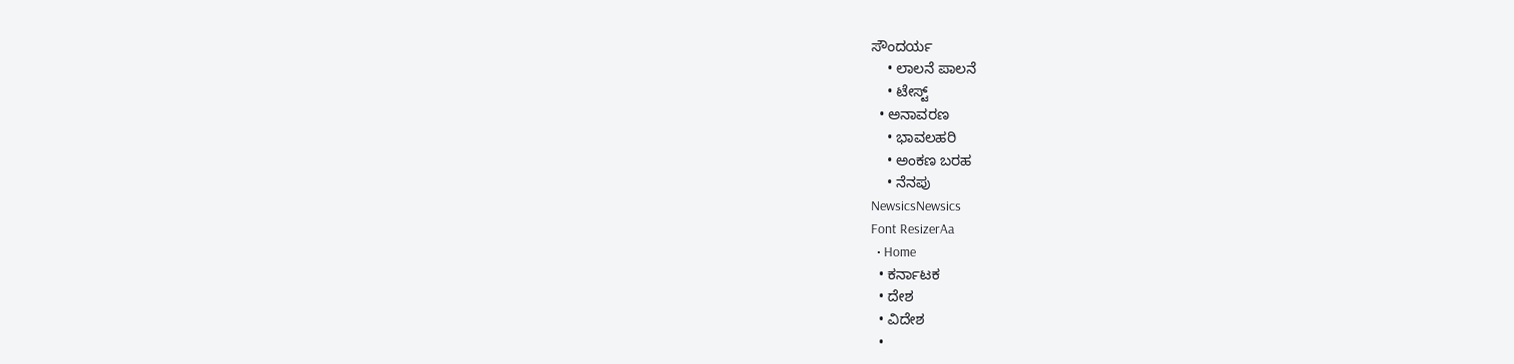ಸೌಂದರ್ಯ
    • ಲಾಲನೆ ಪಾಲನೆ
    • ಟೇಸ್ಟ್
  • ಅನಾವರಣ
    • ಭಾವಲಹರಿ
    • ಅಂಕಣ ಬರಹ
    • ನೆನಪು
NewsicsNewsics
Font ResizerAa
  • Home
  • ಕರ್ನಾಟಕ
  • ದೇಶ
  • ವಿದೇಶ
  •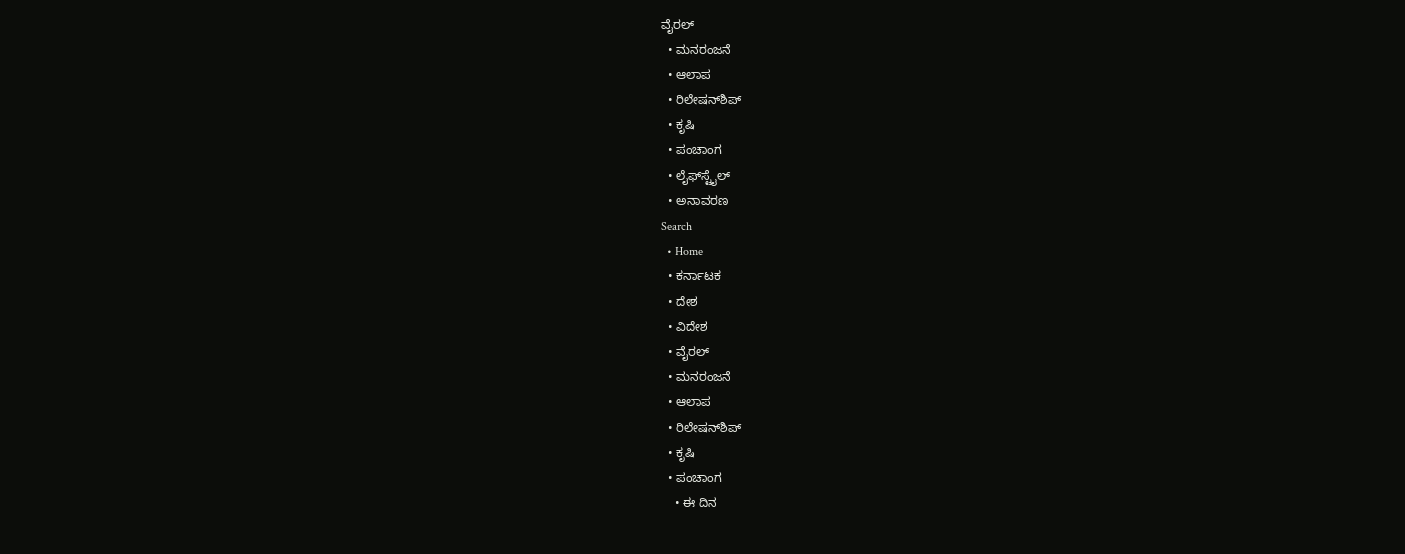ವೈರಲ್
  • ಮನರಂಜನೆ
  • ಆಲಾಪ
  • ರಿಲೇಷನ್‌ಶಿಪ್
  • ಕೃಷಿ
  • ಪಂಚಾಂಗ
  • ಲೈಫ್‌ಸ್ಟೈಲ್
  • ಅನಾವರಣ
Search
  • Home
  • ಕರ್ನಾಟಕ
  • ದೇಶ
  • ವಿದೇಶ
  • ವೈರಲ್
  • ಮನರಂಜನೆ
  • ಆಲಾಪ
  • ರಿಲೇಷನ್‌ಶಿಪ್
  • ಕೃಷಿ
  • ಪಂಚಾಂಗ
    • ಈ ದಿನ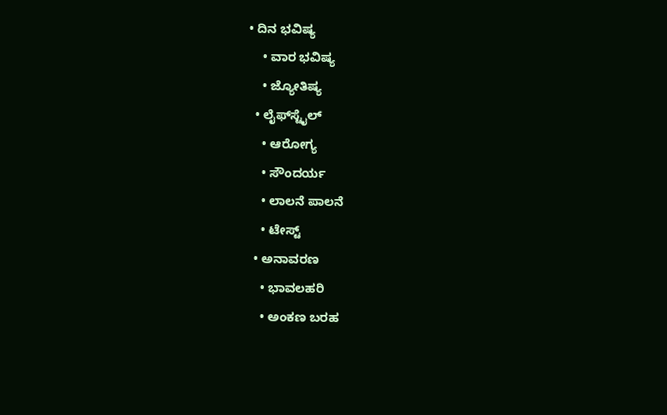• ದಿನ ಭವಿಷ್ಯ
    • ವಾರ ಭವಿಷ್ಯ
    • ಜ್ಯೋತಿಷ್ಯ
  • ಲೈಫ್‌ಸ್ಟೈಲ್
    • ಆರೋಗ್ಯ
    • ಸೌಂದರ್ಯ
    • ಲಾಲನೆ ಪಾಲನೆ
    • ಟೇಸ್ಟ್
  • ಅನಾವರಣ
    • ಭಾವಲಹರಿ
    • ಅಂಕಣ ಬರಹ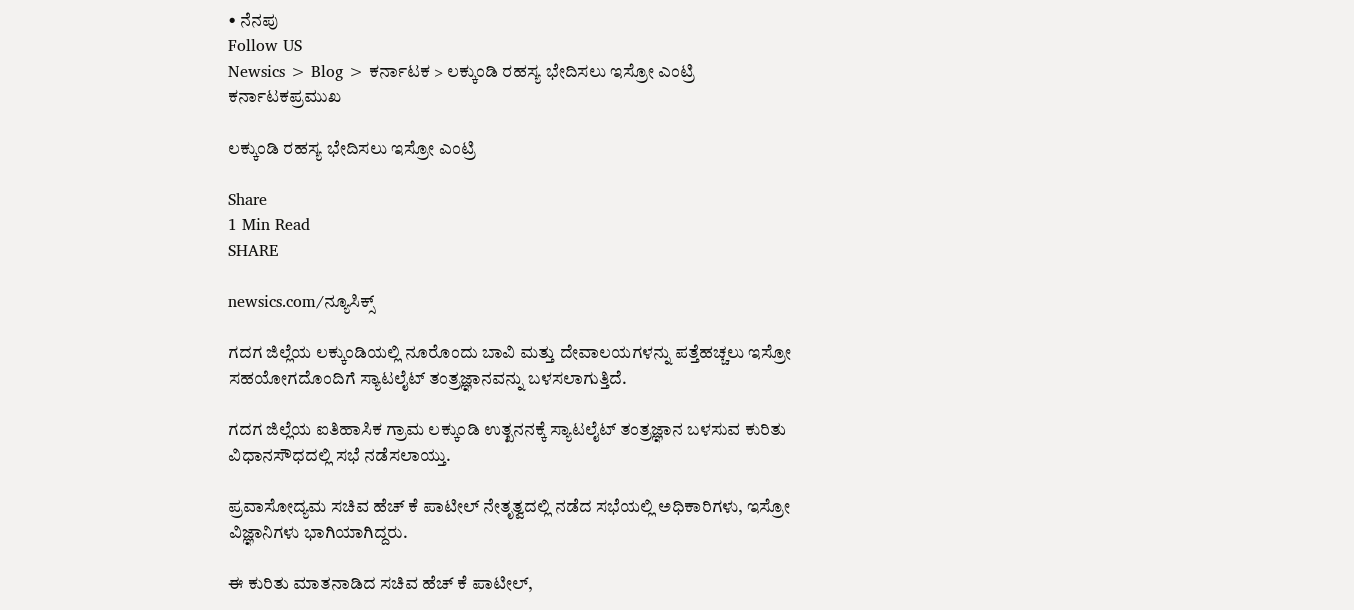• ನೆನಪು
Follow US
Newsics > Blog > ಕರ್ನಾಟಕ > ಲಕ್ಕುಂಡಿ ರಹಸ್ಯ ಭೇದಿಸಲು ಇಸ್ರೋ ಎಂಟ್ರಿ
ಕರ್ನಾಟಕಪ್ರಮುಖ

ಲಕ್ಕುಂಡಿ ರಹಸ್ಯ ಭೇದಿಸಲು ಇಸ್ರೋ ಎಂಟ್ರಿ

Share
1 Min Read
SHARE

newsics.com/ನ್ಯೂಸಿಕ್ಸ್

ಗದಗ ಜಿಲ್ಲೆಯ ಲಕ್ಕುಂಡಿಯಲ್ಲಿ ನೂರೊಂದು ಬಾವಿ ಮತ್ತು ದೇವಾಲಯಗಳನ್ನು ಪತ್ತೆಹಚ್ಚಲು ಇಸ್ರೋ ಸಹಯೋಗದೊಂದಿಗೆ ಸ್ಯಾಟಲೈಟ್ ತಂತ್ರಜ್ಞಾನವನ್ನು ಬಳಸಲಾಗುತ್ತಿದೆ.

ಗದಗ ಜಿಲ್ಲೆಯ ಐತಿಹಾಸಿಕ ಗ್ರಾಮ ಲಕ್ಕುಂಡಿ ಉತ್ಖನನಕ್ಕೆ ಸ್ಯಾಟಲೈಟ್ ತಂತ್ರಜ್ಞಾನ ಬಳಸುವ ಕುರಿತು ವಿಧಾನಸೌಧದಲ್ಲಿ ಸಭೆ ನಡೆಸಲಾಯ್ತು.

ಪ್ರವಾಸೋದ್ಯಮ ಸಚಿವ ಹೆಚ್ ಕೆ ಪಾಟೀಲ್ ನೇತೃತ್ವದಲ್ಲಿ ನಡೆದ ಸಭೆಯಲ್ಲಿ ಅಧಿಕಾರಿಗಳು, ಇಸ್ರೋ ವಿಜ್ಞಾನಿಗಳು ಭಾಗಿಯಾಗಿದ್ದರು.

ಈ ಕುರಿತು ಮಾತನಾಡಿದ ಸಚಿವ ಹೆಚ್ ಕೆ ಪಾಟೀಲ್,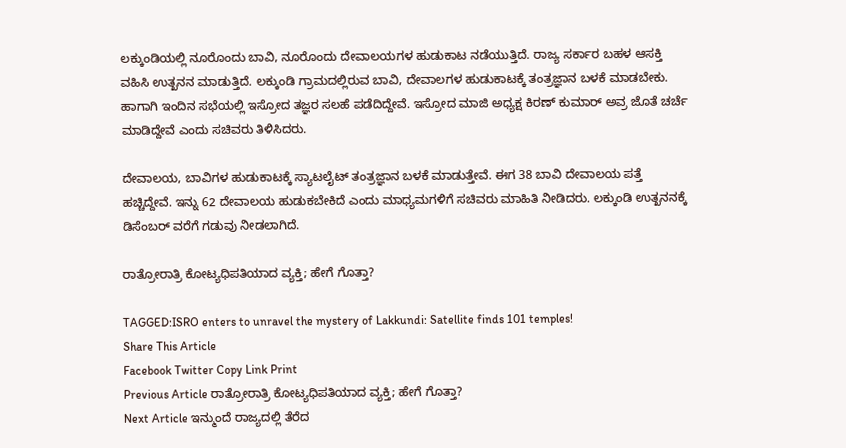ಲಕ್ಕುಂಡಿಯಲ್ಲಿ ನೂರೊಂದು ಬಾವಿ, ನೂರೊಂದು ದೇವಾಲಯಗಳ ಹುಡುಕಾಟ ನಡೆಯುತ್ತಿದೆ. ರಾಜ್ಯ ಸರ್ಕಾರ ಬಹಳ ಆಸಕ್ತಿ ವಹಿಸಿ ಉತ್ಖನನ ಮಾಡುತ್ತಿದೆ. ಲಕ್ಕುಂಡಿ ಗ್ರಾಮದಲ್ಲಿರುವ ಬಾವಿ, ದೇವಾಲಗಳ ಹುಡುಕಾಟಕ್ಕೆ ತಂತ್ರಜ್ಞಾನ ಬಳಕೆ ಮಾಡಬೇಕು. ಹಾಗಾಗಿ ಇಂದಿನ ಸಭೆಯಲ್ಲಿ ಇಸ್ರೋದ ತಜ್ಞರ ಸಲಹೆ ಪಡೆದಿದ್ದೇವೆ. ಇಸ್ರೋದ ಮಾಜಿ ಅಧ್ಯಕ್ಷ ಕಿರಣ್ ಕುಮಾರ್ ಅವ್ರ ಜೊತೆ ಚರ್ಚೆ ಮಾಡಿದ್ದೇವೆ ಎಂದು ಸಚಿವರು ತಿಳಿಸಿದರು.

ದೇವಾಲಯ, ಬಾವಿಗಳ ಹುಡುಕಾಟಕ್ಕೆ ಸ್ಯಾಟಲೈಟ್ ತಂತ್ರಜ್ಞಾನ ಬಳಕೆ ಮಾಡುತ್ತೇವೆ. ಈಗ 38 ಬಾವಿ ದೇವಾಲಯ ಪತ್ತೆ ಹಚ್ಚಿದ್ದೇವೆ. ಇನ್ನು 62 ದೇವಾಲಯ ಹುಡುಕಬೇಕಿದೆ ಎಂದು ಮಾಧ್ಯಮಗಳಿಗೆ ಸಚಿವರು ಮಾಹಿತಿ ನೀಡಿದರು. ಲಕ್ಕುಂಡಿ ಉತ್ಖನನಕ್ಕೆ ಡಿಸೆಂಬರ್ ವರೆಗೆ ಗಡುವು ನೀಡಲಾಗಿದೆ.

ರಾತ್ರೋರಾತ್ರಿ ಕೋಟ್ಯಧಿಪತಿಯಾದ ವ್ಯಕ್ತಿ; ಹೇಗೆ ಗೊತ್ತಾ?

TAGGED:ISRO enters to unravel the mystery of Lakkundi: Satellite finds 101 temples!
Share This Article
Facebook Twitter Copy Link Print
Previous Article ರಾತ್ರೋರಾತ್ರಿ ಕೋಟ್ಯಧಿಪತಿಯಾದ ವ್ಯಕ್ತಿ; ಹೇಗೆ ಗೊತ್ತಾ?
Next Article ಇನ್ಮುಂದೆ ರಾಜ್ಯದಲ್ಲಿ ತೆರೆದ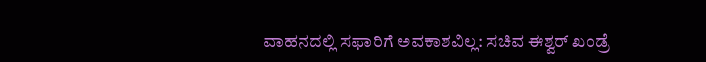ವಾಹನದಲ್ಲಿ ಸಫಾರಿಗೆ ಅವಕಾಶವಿಲ್ಲ: ಸಚಿವ ಈಶ್ವರ್ ಖಂಡ್ರೆ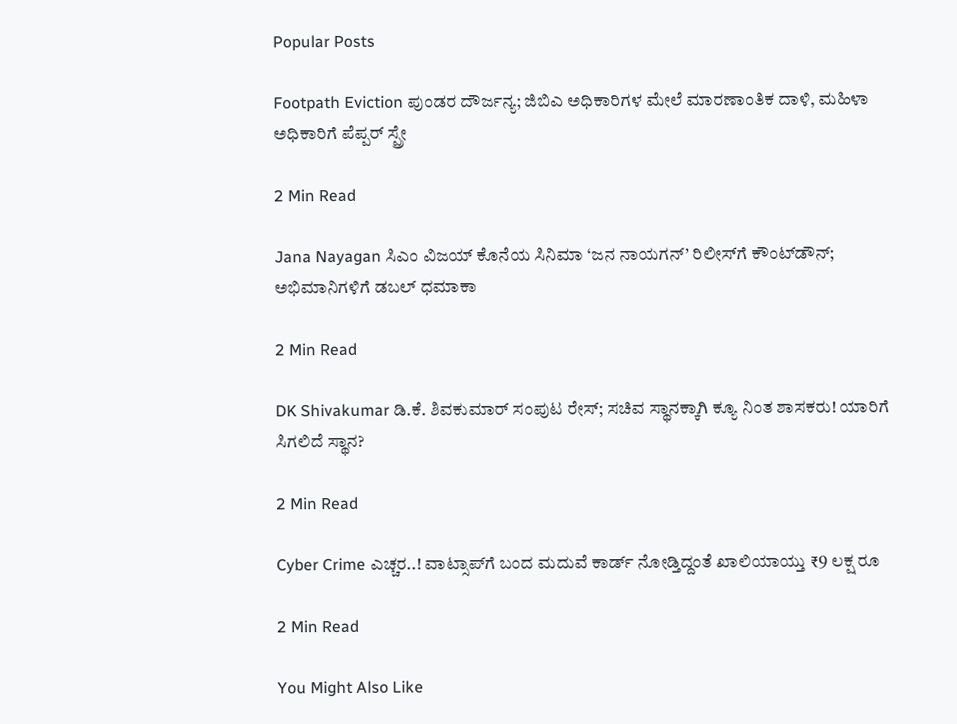Popular Posts

Footpath Eviction ಪುಂಡರ ದೌರ್ಜನ್ಯ; ಜಿಬಿಎ ಅಧಿಕಾರಿಗಳ ಮೇಲೆ ಮಾರಣಾಂತಿಕ ದಾಳಿ, ಮಹಿಳಾ ಅಧಿಕಾರಿಗೆ ಪೆಪ್ಪರ್ ಸ್ಪ್ರೇ

2 Min Read

Jana Nayagan ಸಿಎಂ ವಿಜಯ್ ಕೊನೆಯ ಸಿನಿಮಾ ‘ಜನ ನಾಯಗನ್’ ರಿಲೀಸ್‌ಗೆ ಕೌಂಟ್‌ಡೌನ್‌; ಅಭಿಮಾನಿಗಳಿಗೆ ಡಬಲ್ ಧಮಾಕಾ

2 Min Read

DK Shivakumar ಡಿ.ಕೆ. ಶಿವಕುಮಾರ್ ಸಂಪುಟ ರೇಸ್; ಸಚಿವ ಸ್ಥಾನಕ್ಕಾಗಿ ಕ್ಯೂ ನಿಂತ ಶಾಸಕರು! ಯಾರಿಗೆ ಸಿಗಲಿದೆ ಸ್ಥಾನ?

2 Min Read

Cyber Crime ಎಚ್ಚರ..! ವಾಟ್ಸಾಪ್‌ಗೆ ಬಂದ ಮದುವೆ ಕಾರ್ಡ್ ನೋಡ್ತಿದ್ದಂತೆ ಖಾಲಿಯಾಯ್ತು ₹9 ಲಕ್ಷ ರೂ

2 Min Read

You Might Also Like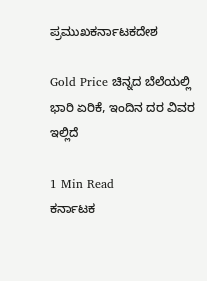ಪ್ರಮುಖಕರ್ನಾಟಕದೇಶ

Gold Price ಚಿನ್ನದ ಬೆಲೆಯಲ್ಲಿ ಭಾರಿ ಏರಿಕೆ, ಇಂದಿನ ದರ ವಿವರ ಇಲ್ಲಿದೆ

1 Min Read
ಕರ್ನಾಟಕ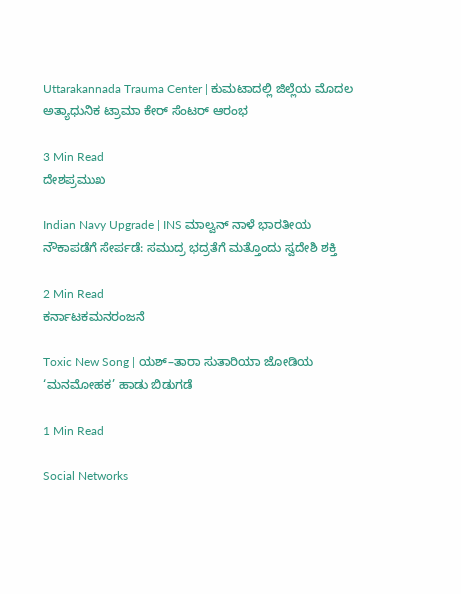Uttarakannada Trauma Center | ಕುಮಟಾದಲ್ಲಿ ಜಿಲ್ಲೆಯ ಮೊದಲ ಅತ್ಯಾಧುನಿಕ ಟ್ರಾಮಾ ಕೇರ್ ಸೆಂಟರ್ ಆರಂಭ

3 Min Read
ದೇಶಪ್ರಮುಖ

Indian Navy Upgrade | INS ಮಾಲ್ವನ್ ನಾಳೆ ಭಾರತೀಯ ನೌಕಾಪಡೆಗೆ ಸೇರ್ಪಡೆ: ಸಮುದ್ರ ಭದ್ರತೆಗೆ ಮತ್ತೊಂದು ಸ್ವದೇಶಿ ಶಕ್ತಿ

2 Min Read
ಕರ್ನಾಟಕಮನರಂಜನೆ

Toxic New Song | ಯಶ್–ತಾರಾ ಸುತಾರಿಯಾ ಜೋಡಿಯ ‘ಮನಮೋಹಕ’ ಹಾಡು ಬಿಡುಗಡೆ

1 Min Read

Social Networks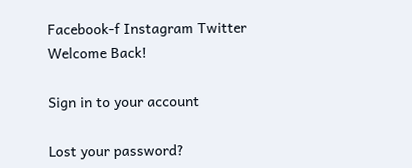Facebook-f Instagram Twitter
Welcome Back!

Sign in to your account

Lost your password?